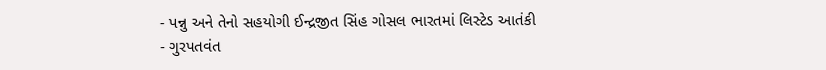- પન્નુ અને તેનો સહયોગી ઈન્દ્રજીત સિંહ ગોસલ ભારતમાં લિસ્ટેડ આતંકી
- ગુરપતવંત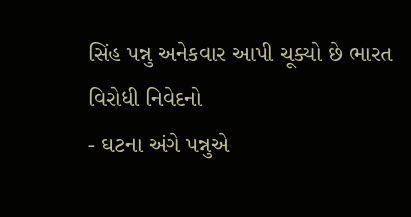સિંહ પન્નુ અનેકવાર આપી ચૂક્યો છે ભારત વિરોધી નિવેદનો
- ઘટના અંગે પન્નુએ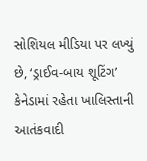સોશિયલ મીડિયા પર લખ્યું છે, ‘ડ્રાઈવ-બાય શૂટિંગ’
કેનેડામાં રહેતા ખાલિસ્તાની આતંકવાદી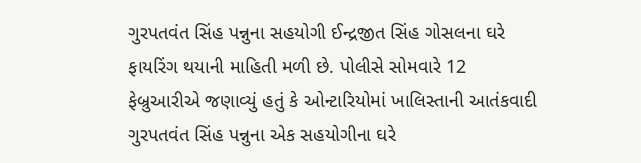ગુરપતવંત સિંહ પન્નુના સહયોગી ઈન્દ્રજીત સિંહ ગોસલના ઘરે ફાયરિંગ થયાની માહિતી મળી છે. પોલીસે સોમવારે 12 ફેબ્રુઆરીએ જણાવ્યું હતું કે ઓન્ટારિયોમાં ખાલિસ્તાની આતંકવાદી ગુરપતવંત સિંહ પન્નુના એક સહયોગીના ઘરે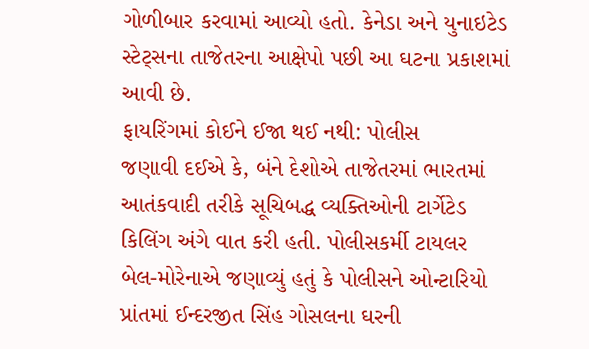ગોળીબાર કરવામાં આવ્યો હતો. કેનેડા અને યુનાઇટેડ સ્ટેટ્સના તાજેતરના આક્ષેપો પછી આ ઘટના પ્રકાશમાં આવી છે.
ફાયરિંગમાં કોઈને ઈજા થઈ નથી: પોલીસ
જણાવી દઈએ કે, બંને દેશોએ તાજેતરમાં ભારતમાં આતંકવાદી તરીકે સૂચિબદ્ધ વ્યક્તિઓની ટાર્ગેટેડ કિલિંગ અંગે વાત કરી હતી. પોલીસકર્મી ટાયલર બેલ-મોરેનાએ જણાવ્યું હતું કે પોલીસને ઓન્ટારિયો પ્રાંતમાં ઈન્દરજીત સિંહ ગોસલના ઘરની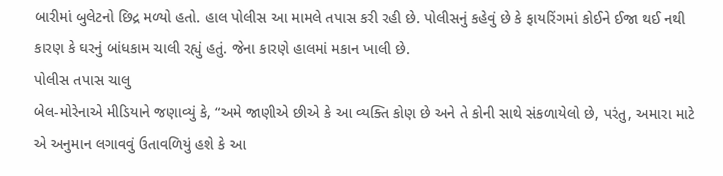બારીમાં બુલેટનો છિદ્ર મળ્યો હતો. હાલ પોલીસ આ મામલે તપાસ કરી રહી છે. પોલીસનું કહેવું છે કે ફાયરિંગમાં કોઈને ઈજા થઈ નથી કારણ કે ઘરનું બાંધકામ ચાલી રહ્યું હતું. જેના કારણે હાલમાં મકાન ખાલી છે.
પોલીસ તપાસ ચાલુ
બેલ-મોરેનાએ મીડિયાને જણાવ્યું કે, “અમે જાણીએ છીએ કે આ વ્યક્તિ કોણ છે અને તે કોની સાથે સંકળાયેલો છે, પરંતુ, અમારા માટે એ અનુમાન લગાવવું ઉતાવળિયું હશે કે આ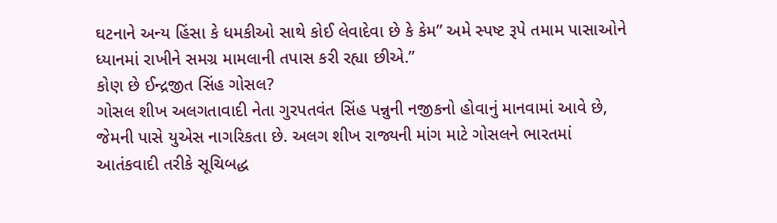ઘટનાને અન્ય હિંસા કે ધમકીઓ સાથે કોઈ લેવાદેવા છે કે કેમ” અમે સ્પષ્ટ રૂપે તમામ પાસાઓને ધ્યાનમાં રાખીને સમગ્ર મામલાની તપાસ કરી રહ્યા છીએ.”
કોણ છે ઈન્દ્રજીત સિંહ ગોસલ?
ગોસલ શીખ અલગતાવાદી નેતા ગુરપતવંત સિંહ પન્નુની નજીકનો હોવાનું માનવામાં આવે છે, જેમની પાસે યુએસ નાગરિકતા છે. અલગ શીખ રાજ્યની માંગ માટે ગોસલને ભારતમાં આતંકવાદી તરીકે સૂચિબદ્ધ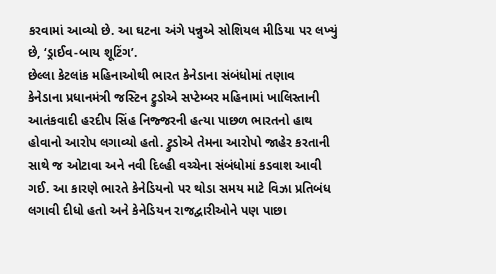કરવામાં આવ્યો છે. આ ઘટના અંગે પન્નુએ સોશિયલ મીડિયા પર લખ્યું છે, ‘ડ્રાઈવ-બાય શૂટિંગ’.
છેલ્લા કેટલાંક મહિનાઓથી ભારત કેનેડાના સંબંધોમાં તણાવ
કેનેડાના પ્રધાનમંત્રી જસ્ટિન ટ્રુડોએ સપ્ટેમ્બર મહિનામાં ખાલિસ્તાની આતંકવાદી હરદીપ સિંહ નિજ્જરની હત્યા પાછળ ભારતનો હાથ હોવાનો આરોપ લગાવ્યો હતો. ટ્રુડોએ તેમના આરોપો જાહેર કરતાની સાથે જ ઓટાવા અને નવી દિલ્હી વચ્ચેના સંબંધોમાં કડવાશ આવી ગઈ. આ કારણે ભારતે કેનેડિયનો પર થોડા સમય માટે વિઝા પ્રતિબંધ લગાવી દીધો હતો અને કેનેડિયન રાજદ્વારીઓને પણ પાછા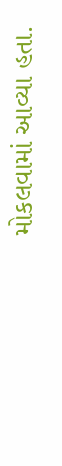મોકલવામાં આવ્યા હતા.